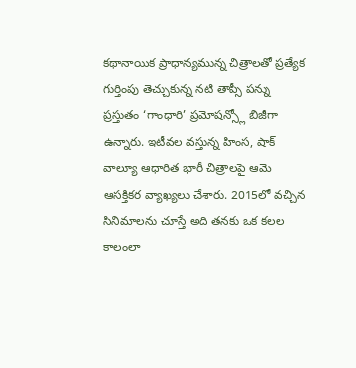కథానాయిక ప్రాధాన్యమున్న చిత్రాలతో ప్రత్యేక గుర్తింపు తెచ్చుకున్న నటి తాప్సీ పన్ను ప్రస్తుతం ‘గాంధారి’ ప్రమోషన్స్లో బిజీగా ఉన్నారు. ఇటీవల వస్తున్న హింస, షాక్ వాల్యూ ఆధారిత భారీ చిత్రాలపై ఆమె ఆసక్తికర వ్యాఖ్యలు చేశారు. 2015లో వచ్చిన సినిమాలను చూస్తే అది తనకు ఒక కలల కాలంలా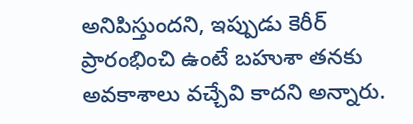అనిపిస్తుందని, ఇప్పుడు కెరీర్ ప్రారంభించి ఉంటే బహుశా తనకు అవకాశాలు వచ్చేవి కాదని అన్నారు.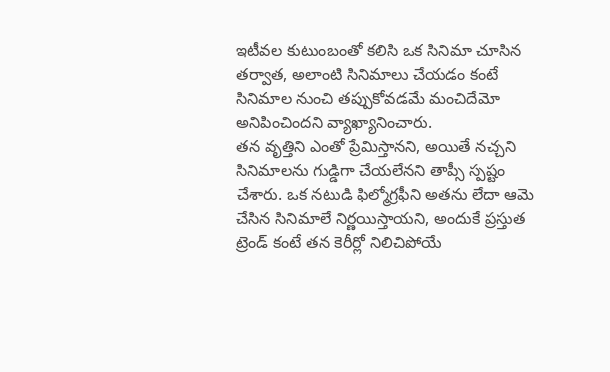ఇటీవల కుటుంబంతో కలిసి ఒక సినిమా చూసిన తర్వాత, అలాంటి సినిమాలు చేయడం కంటే సినిమాల నుంచి తప్పుకోవడమే మంచిదేమో అనిపించిందని వ్యాఖ్యానించారు.
తన వృత్తిని ఎంతో ప్రేమిస్తానని, అయితే నచ్చని సినిమాలను గుడ్డిగా చేయలేనని తాప్సీ స్పష్టం చేశారు. ఒక నటుడి ఫిల్మోగ్రఫీని అతను లేదా ఆమె చేసిన సినిమాలే నిర్ణయిస్తాయని, అందుకే ప్రస్తుత ట్రెండ్ కంటే తన కెరీర్లో నిలిచిపోయే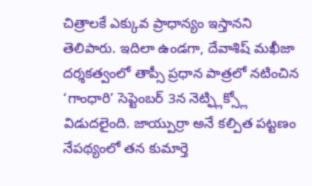చిత్రాలకే ఎక్కువ ప్రాధాన్యం ఇస్తానని తెలిపారు. ఇదిలా ఉండగా, దేవాశిష్ మఖీజా దర్శకత్వంలో తాప్సీ ప్రధాన పాత్రలో నటించిన ‘గాంధారి’ సెప్టెంబర్ 3న నెట్ఫ్లిక్స్లో విడుదలైంది. జాయ్పుర్రా అనే కల్పిత పట్టణం నేపథ్యంలో తన కుమార్తె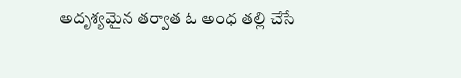అదృశ్యమైన తర్వాత ఓ అంధ తల్లి చేసే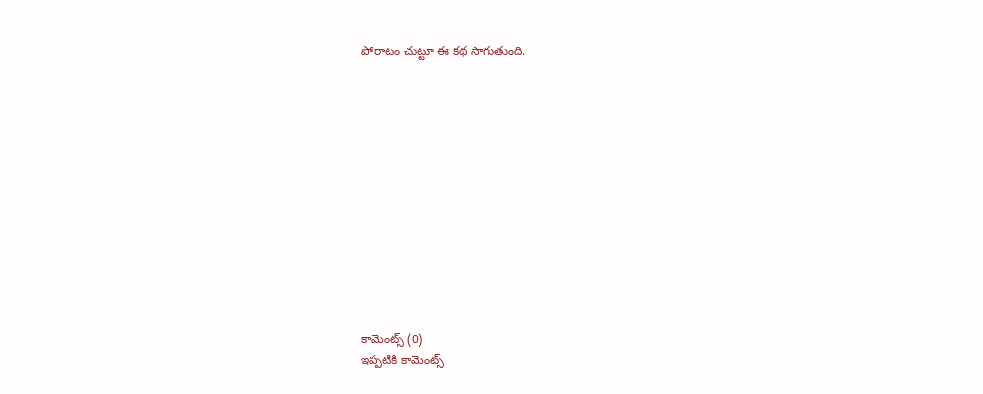పోరాటం చుట్టూ ఈ కథ సాగుతుంది.













కామెంట్స్ (0)
ఇప్పటికి కామెంట్స్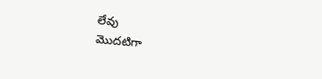లేవు
మొదటిగా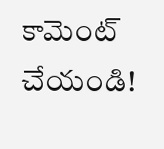కామెంట్ చేయండి!